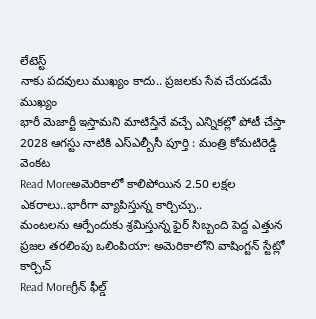లేటెస్ట్
నాకు పదవులు ముఖ్యం కాదు.. ప్రజలకు సేవ చేయడమే ముఖ్యం
భారీ మెజార్టీ ఇస్తామని మాటిస్తేనే వచ్చే ఎన్నికల్లో పోటీ చేస్తా 2028 ఆగస్టు నాటికి ఎస్ఎల్బీసీ పూర్తి : మంత్రి కోమటిరెడ్డి వెంకట
Read Moreఅమెరికాలో కాలిపోయిన 2.50 లక్షల ఎకరాలు..భారీగా వ్యాపిస్తున్న కార్చిచ్చు..
మంటలను ఆర్పేందుకు శ్రమిస్తున్న ఫైర్ సిబ్బంది పెద్ద ఎత్తున ప్రజల తరలింపు ఒలింపియా: అమెరికాలోని వాషింగ్టన్ స్టేట్లో కార్చిచ్
Read Moreగ్రీన్ ఫీల్డ్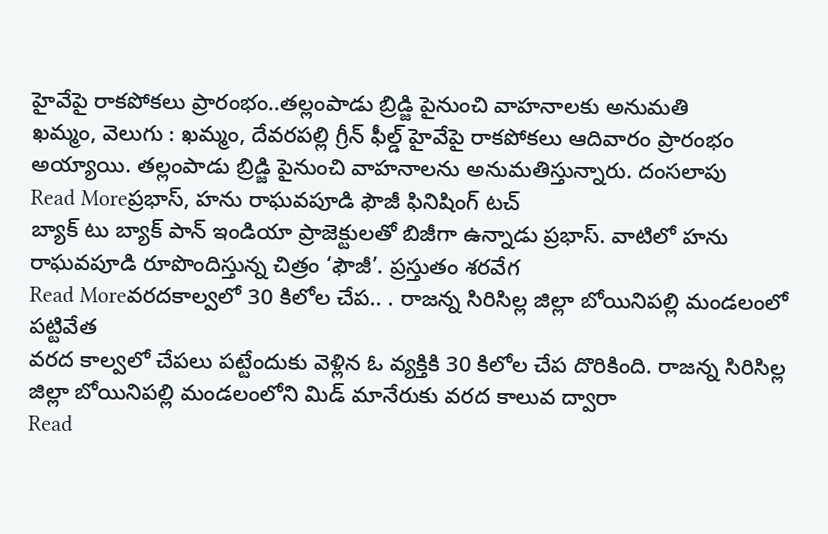హైవేపై రాకపోకలు ప్రారంభం..తల్లంపాడు బ్రిడ్జి పైనుంచి వాహనాలకు అనుమతి
ఖమ్మం, వెలుగు : ఖమ్మం, దేవరపల్లి గ్రీన్ ఫీల్డ్ హైవేపై రాకపోకలు ఆదివారం ప్రారంభం అయ్యాయి. తల్లంపాడు బ్రిడ్జి పైనుంచి వాహనాలను అనుమతిస్తున్నారు. దంసలాపు
Read Moreప్రభాస్, హను రాఘవపూడి ఫౌజీ ఫినిషింగ్ టచ్
బ్యాక్ టు బ్యాక్ పాన్ ఇండియా ప్రాజెక్టులతో బిజీగా ఉన్నాడు ప్రభాస్. వాటిలో హను రాఘవపూడి రూపొందిస్తున్న చిత్రం ‘ఫౌజీ’. ప్రస్తుతం శరవేగ
Read Moreవరదకాల్వలో 30 కిలోల చేప.. . రాజన్న సిరిసిల్ల జిల్లా బోయినిపల్లి మండలంలో పట్టివేత
వరద కాల్వలో చేపలు పట్టేందుకు వెళ్లిన ఓ వ్యక్తికి 30 కిలోల చేప దొరికింది. రాజన్న సిరిసిల్ల జిల్లా బోయినిపల్లి మండలంలోని మిడ్ మానేరుకు వరద కాలువ ద్వారా
Read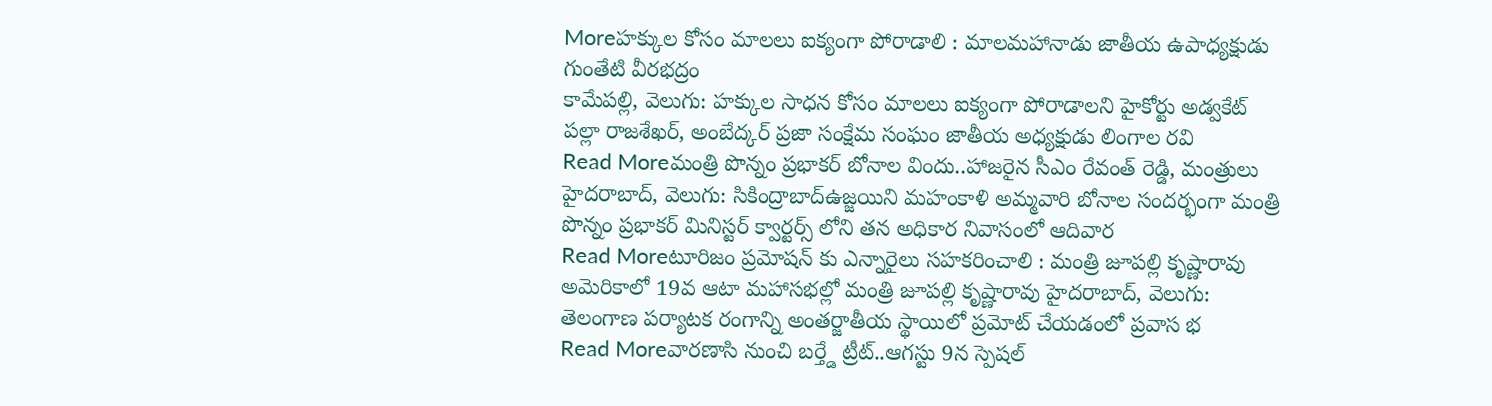Moreహక్కుల కోసం మాలలు ఐక్యంగా పోరాడాలి : మాలమహానాడు జాతీయ ఉపాధ్యక్షుడు గుంతేటి వీరభద్రం
కామేపల్లి, వెలుగు: హక్కుల సాధన కోసం మాలలు ఐక్యంగా పోరాడాలని హైకోర్టు అడ్వకేట్ పల్లా రాజశేఖర్, అంబేద్కర్ ప్రజా సంక్షేమ సంఘం జాతీయ అధ్యక్షుడు లింగాల రవి
Read Moreమంత్రి పొన్నం ప్రభాకర్ బోనాల విందు..హాజరైన సీఎం రేవంత్ రెడ్డి, మంత్రులు
హైదరాబాద్, వెలుగు: సికింద్రాబాద్ఉజ్జయిని మహంకాళి అమ్మవారి బోనాల సందర్భంగా మంత్రి పొన్నం ప్రభాకర్ మినిస్టర్ క్వార్టర్స్ లోని తన అధికార నివాసంలో ఆదివార
Read Moreటూరిజం ప్రమోషన్ కు ఎన్నారైలు సహకరించాలి : మంత్రి జూపల్లి కృష్ణారావు
అమెరికాలో 19వ ఆటా మహాసభల్లో మంత్రి జూపల్లి కృష్ణారావు హైదరాబాద్, వెలుగు: తెలంగాణ పర్యాటక రంగాన్ని అంతర్జాతీయ స్థాయిలో ప్రమోట్ చేయడంలో ప్రవాస భ
Read Moreవారణాసి నుంచి బర్త్డే ట్రీట్..ఆగస్టు 9న స్పెషల్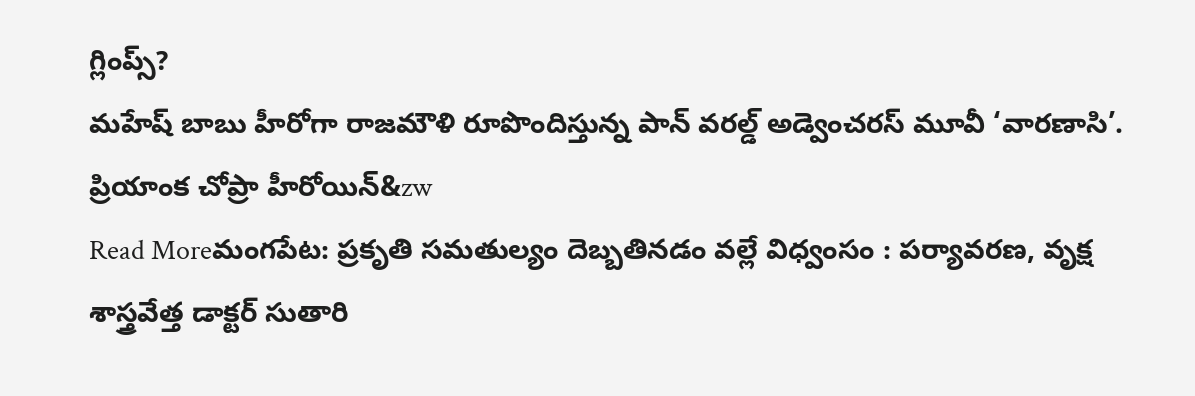గ్లింప్స్?
మహేష్ బాబు హీరోగా రాజమౌళి రూపొందిస్తున్న పాన్ వరల్డ్ అడ్వెంచరస్ మూవీ ‘వారణాసి’. ప్రియాంక చోప్రా హీరోయిన్&zw
Read Moreమంగపేట: ప్రకృతి సమతుల్యం దెబ్బతినడం వల్లే విధ్వంసం : పర్యావరణ, వృక్ష శాస్త్రవేత్త డాక్టర్ సుతారి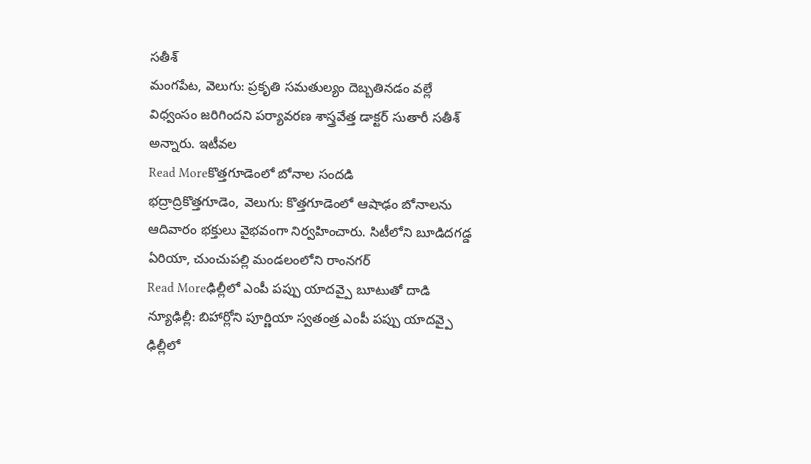సతీశ్
మంగపేట, వెలుగు: ప్రకృతి సమతుల్యం దెబ్బతినడం వల్లే విధ్వంసం జరిగిందని పర్యావరణ శాస్త్రవేత్త డాక్టర్ సుతారీ సతీశ్ అన్నారు. ఇటీవల
Read Moreకొత్తగూడెంలో బోనాల సందడి
భద్రాద్రికొత్తగూడెం, వెలుగు: కొత్తగూడెంలో ఆషాఢం బోనాలను ఆదివారం భక్తులు వైభవంగా నిర్వహించారు. సిటీలోని బూడిదగడ్డ ఏరియా, చుంచుపల్లి మండలంలోని రాంనగర్
Read Moreఢిల్లీలో ఎంపీ పప్పు యాదవ్పై బూటుతో దాడి
న్యూఢిల్లీ: బిహార్లోని పూర్ణియా స్వతంత్ర ఎంపీ పప్పు యాదవ్పై ఢిల్లీలో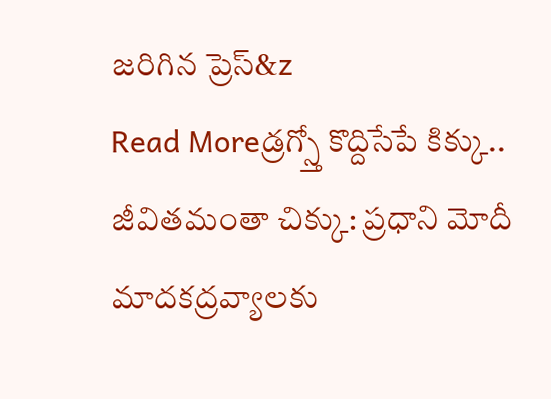జరిగిన ప్రెస్&z
Read Moreడ్రగ్స్తో కొద్దిసేపే కిక్కు.. జీవితమంతా చిక్కు: ప్రధాని మోదీ
మాదకద్రవ్యాలకు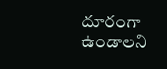దూరంగా ఉండాలని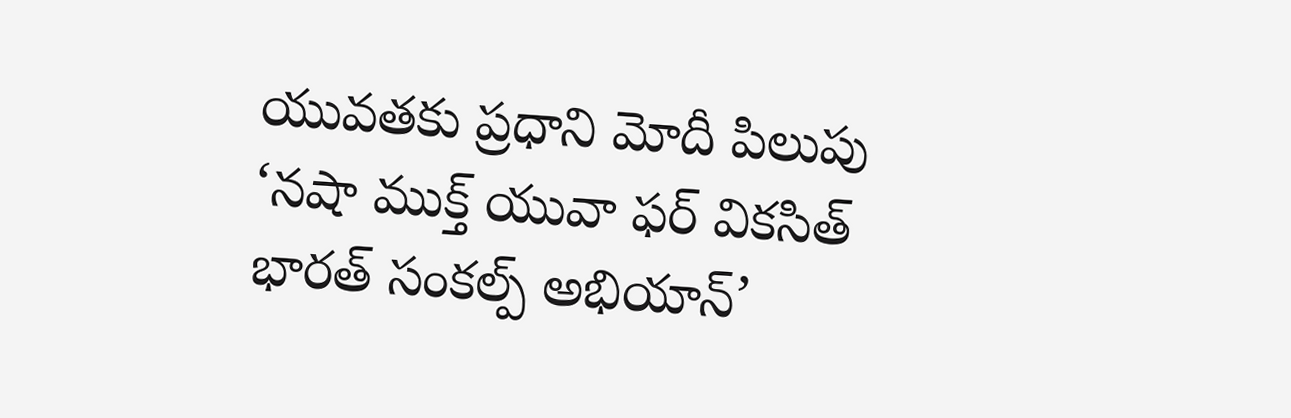యువతకు ప్రధాని మోదీ పిలుపు ‘నషా ముక్త్ యువా ఫర్ వికసిత్ భారత్ సంకల్ప్ అభియాన్’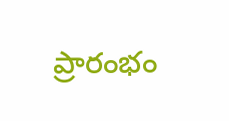ప్రారంభం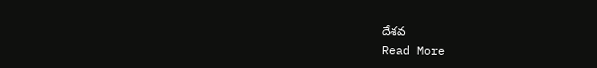దేశవ
Read More